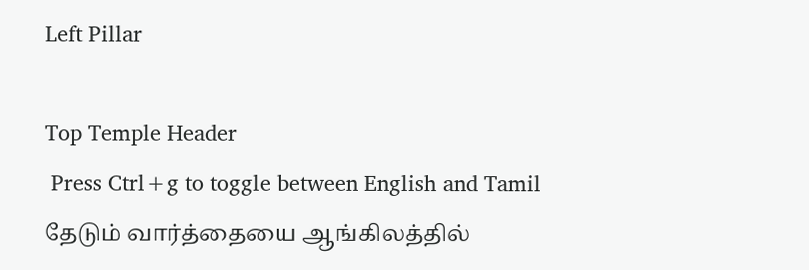Left Pillar

Top Temple Header
 Press Ctrl+g to toggle between English and Tamil
தேடும் வார்த்தையை ஆங்கிலத்தில்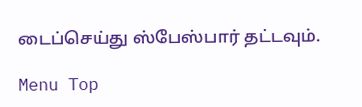டைப்செய்து ஸ்பேஸ்பார் தட்டவும்.

Menu Top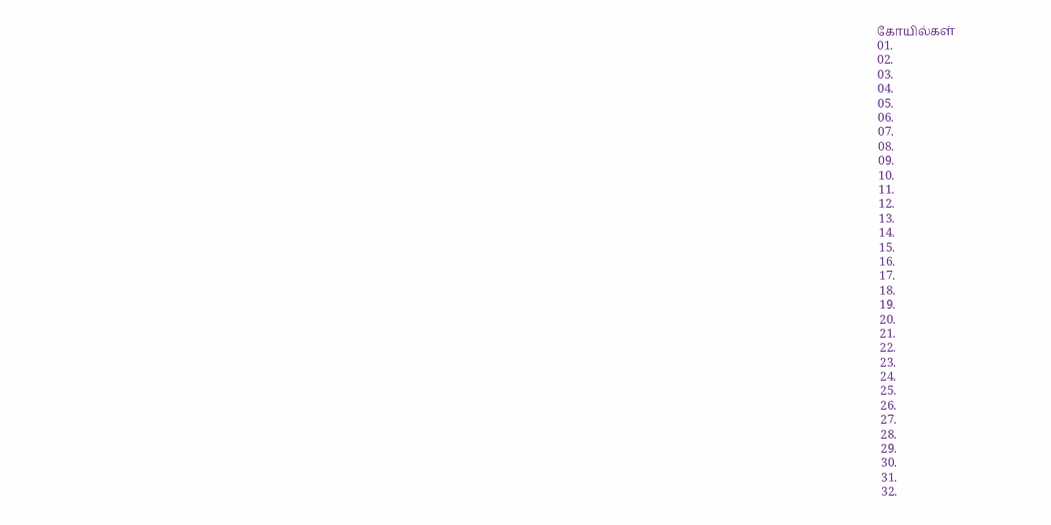கோயில்கள்
01.
02.
03.
04.
05.
06.
07.
08.
09.
10.
11.
12.
13.
14.
15.
16.
17.
18.
19.
20.
21.
22.
23.
24.
25.
26.
27.
28.
29.
30.
31.
32.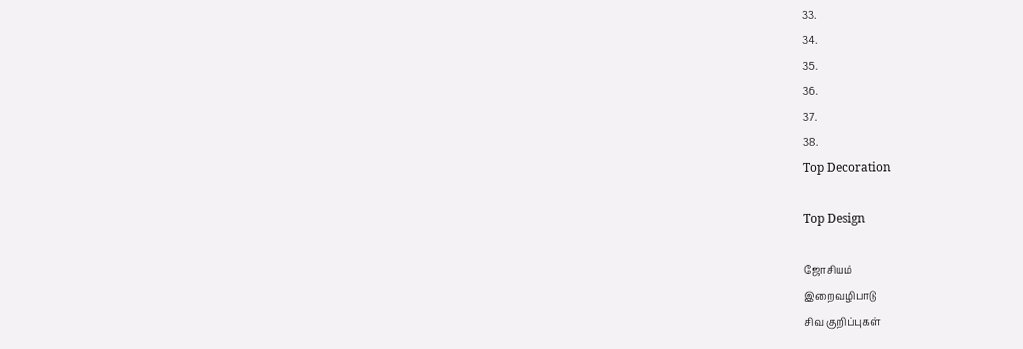33.
34.
35.
36.
37.
38.
Top Decoration

Top Design

ஜோசியம்
இறைவழிபாடு
சிவ குறிப்புகள்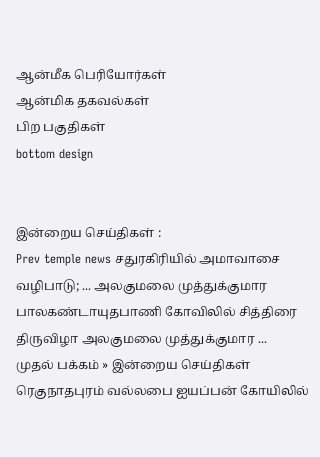ஆன்மீக பெரியோர்கள்
ஆன்மிக தகவல்கள்
பிற பகுதிகள்
bottom design


இன்றைய செய்திகள் :
Prev temple news சதுரகிரியில் அமாவாசை வழிபாடு; ... அலகுமலை முத்துக்குமார பாலகண்டாயுதபாணி கோவிலில் சித்திரை திருவிழா அலகுமலை முத்துக்குமார ...
முதல் பக்கம் » இன்றைய செய்திகள்
ரெகுநாதபுரம் வல்லபை ஐயப்பன் கோயிலில்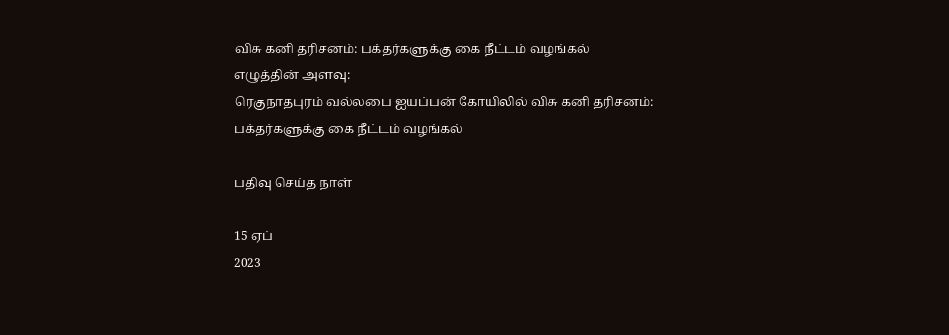விசு கனி தரிசனம்: பக்தர்களுக்கு கை நீட்டம் வழங்கல்
எழுத்தின் அளவு:
ரெகுநாதபுரம் வல்லபை ஐயப்பன் கோயிலில் விசு கனி தரிசனம்: பக்தர்களுக்கு கை நீட்டம் வழங்கல்

பதிவு செய்த நாள்

15 ஏப்
2023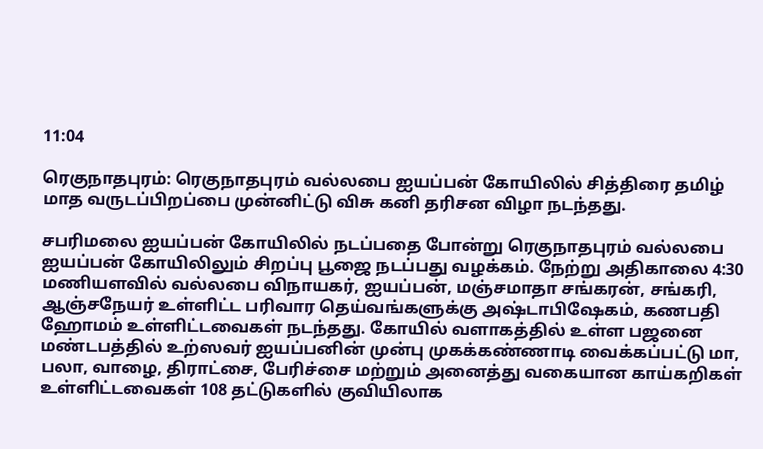11:04

ரெகுநாதபுரம்: ரெகுநாதபுரம் வல்லபை ஐயப்பன் கோயிலில் சித்திரை தமிழ் மாத வருடப்பிறப்பை முன்னிட்டு விசு கனி தரிசன விழா நடந்தது.

சபரிமலை ஐயப்பன் கோயிலில் நடப்பதை போன்று ரெகுநாதபுரம் வல்லபை ஐயப்பன் கோயிலிலும் சிறப்பு பூஜை நடப்பது வழக்கம். நேற்று அதிகாலை 4:30 மணியளவில் வல்லபை விநாயகர், ஐயப்பன், மஞ்சமாதா சங்கரன், சங்கரி, ஆஞ்சநேயர் உள்ளிட்ட பரிவார தெய்வங்களுக்கு அஷ்டாபிஷேகம், கணபதி ஹோமம் உள்ளிட்டவைகள் நடந்தது. கோயில் வளாகத்தில் உள்ள பஜனை மண்டபத்தில் உற்ஸவர் ஐயப்பனின் முன்பு முகக்கண்ணாடி வைக்கப்பட்டு மா, பலா, வாழை, திராட்சை, பேரிச்சை மற்றும் அனைத்து வகையான காய்கறிகள் உள்ளிட்டவைகள் 108 தட்டுகளில் குவியிலாக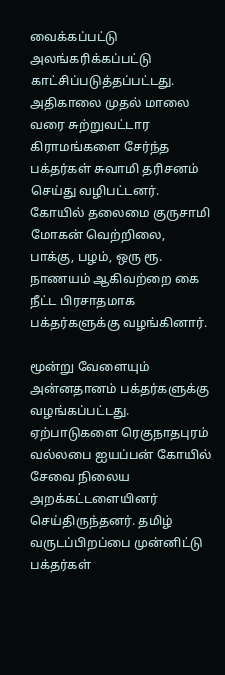வைக்கப்பட்டு அலங்கரிக்கப்பட்டு காட்சிப்படுத்தப்பட்டது. அதிகாலை முதல் மாலை வரை சுற்றுவட்டார கிராமங்களை சேர்ந்த பக்தர்கள் சுவாமி தரிசனம் செய்து வழிபட்டனர். கோயில் தலைமை குருசாமி மோகன் வெற்றிலை, பாக்கு, பழம், ஒரு ரூ. நாணயம் ஆகிவற்றை கை நீட்ட பிரசாதமாக பக்தர்களுக்கு வழங்கினார்.

மூன்று வேளையும் அன்னதானம் பக்தர்களுக்கு வழங்கப்பட்டது. ஏற்பாடுகளை ரெகுநாதபுரம் வல்லபை ஐயப்பன் கோயில் சேவை நிலைய அறக்கட்டளையினர் செய்திருந்தனர். தமிழ் வருடப்பிறப்பை முன்னிட்டு பக்தர்கள்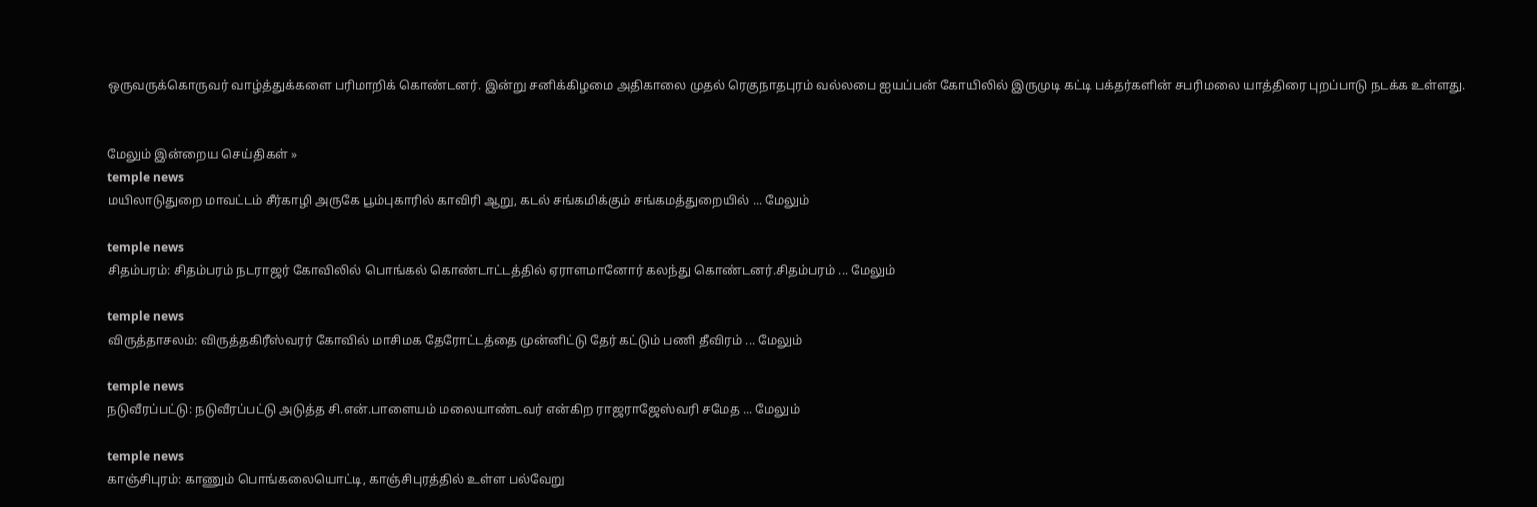ஒருவருக்கொருவர் வாழ்த்துக்களை பரிமாறிக் கொண்டனர். இன்று சனிக்கிழமை அதிகாலை முதல் ரெகுநாதபுரம் வல்லபை ஐயப்பன் கோயிலில் இருமுடி கட்டி பக்தர்களின் சபரிமலை யாத்திரை புறப்பாடு நடக்க உள்ளது.


மேலும் இன்றைய செய்திகள் »
temple news
மயிலாடுதுறை மாவட்டம் சீர்காழி அருகே பூம்புகாரில் காவிரி ஆறு, கடல் சங்கமிக்கும் சங்கமத்துறையில் ... மேலும்

temple news
சிதம்பரம்: சிதம்பரம் நடராஜர் கோவிலில் பொங்கல் கொண்டாட்டத்தில் ஏராளமானோர் கலந்து கொண்டனர்.சிதம்பரம் ... மேலும்

temple news
விருத்தாசலம்: விருத்தகிரீஸ்வரர் கோவில் மாசிமக தேரோட்டத்தை முன்னிட்டு தேர் கட்டும் பணி தீவிரம் ... மேலும்

temple news
நடுவீரப்பட்டு: நடுவீரப்பட்டு அடுத்த சி.என்.பாளையம் மலையாண்டவர் என்கிற ராஜராஜேஸ்வரி சமேத ... மேலும்

temple news
காஞ்சிபுரம்: காணும் பொங்கலையொட்டி, காஞ்சிபுரத்தில் உள்ள பல்வேறு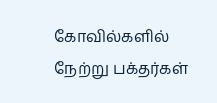கோவில்களில் நேற்று பக்தர்கள்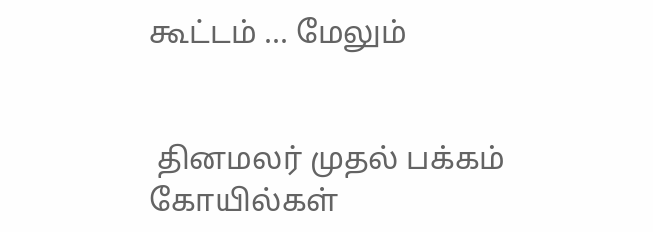கூட்டம் ... மேலும்


 தினமலர் முதல் பக்கம்   கோயில்கள்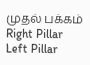முதல் பக்கம்
Right Pillar
Left Pillar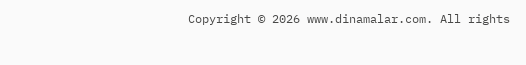Copyright © 2026 www.dinamalar.com. All rights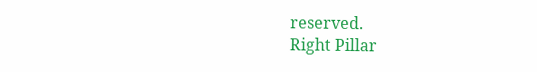reserved.
Right Pillar